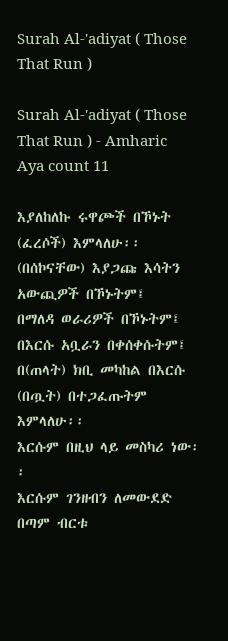Surah Al-'adiyat ( Those That Run )

Surah Al-'adiyat ( Those That Run ) - Amharic Aya count 11

እያለከለኩ ሩዋጮች በኾኑት (ፈረሶች) እምላለሁ፡፡
(በሰኮናቸው) እያጋጩ እሳትን አውጪዎች በኾኑትም፤
በማለዳ ወራሪዎች በኾኑትም፤
በእርሱ አቧራን በቀሰቀሱትም፤
በ(ጠላት) ክቢ መካከል በእርሱ (በጧት) በተጋፈጡትም እምላለሁ፡፡
እርሱም በዚህ ላይ መስካሪ ነው፡፡
እርሱም ገንዘብን ለመውደድ በጣም ብርቱ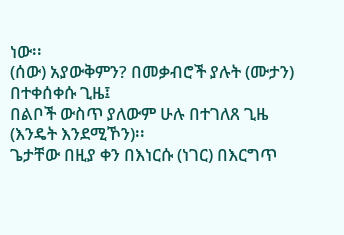ነው፡፡
(ሰው) አያውቅምን? በመቃብሮች ያሉት (ሙታን) በተቀሰቀሱ ጊዜ፤
በልቦች ውስጥ ያለውም ሁሉ በተገለጸ ጊዜ (እንዴት እንደሚኾን)፡፡
ጌታቸው በዚያ ቀን በእነርሱ (ነገር) በእርግጥ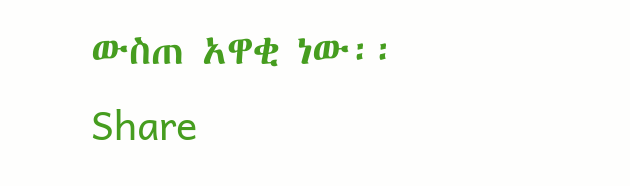ውስጠ አዋቂ ነው፡፡
Share